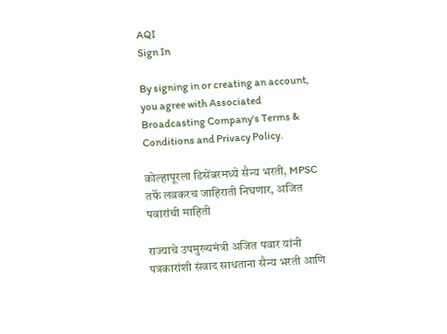AQI
Sign In

By signing in or creating an account, you agree with Associated Broadcasting Company's Terms & Conditions and Privacy Policy.

कोल्हापूरला डिसेंबरमध्ये सैन्य भरती, MPSC तर्फे लवकरच जाहिराती निघणार, अजित पवारांची माहिती

राज्याचे उपमुख्यमंत्री अजित पवार यांनी पत्रकारांशी संवाद साधताना सैन्य भरती आणि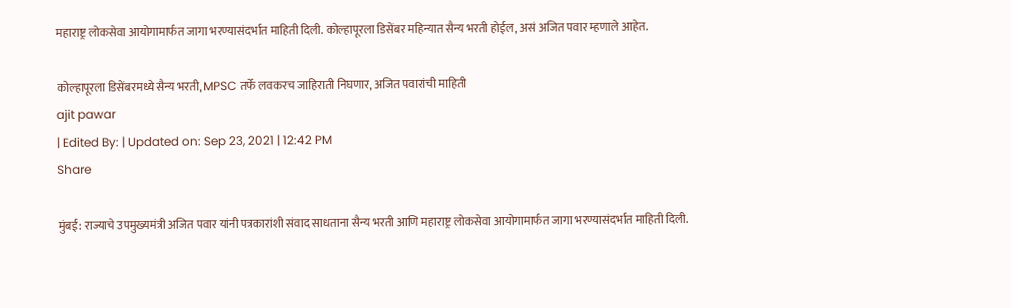महाराष्ट्र लोकसेवा आयोगामार्फत जागा भरण्यासंदर्भात माहिती दिली. कोल्हापूरला डिसेंबर महिन्यात सैन्य भरती होईल, असं अजित पवार म्हणाले आहेत.

कोल्हापूरला डिसेंबरमध्ये सैन्य भरती, MPSC तर्फे लवकरच जाहिराती निघणार, अजित पवारांची माहिती
ajit pawar
| Edited By: | Updated on: Sep 23, 2021 | 12:42 PM
Share

मुंबई: राज्याचे उपमुख्यमंत्री अजित पवार यांनी पत्रकारांशी संवाद साधताना सैन्य भरती आणि महाराष्ट्र लोकसेवा आयोगामार्फत जागा भरण्यासंदर्भात माहिती दिली.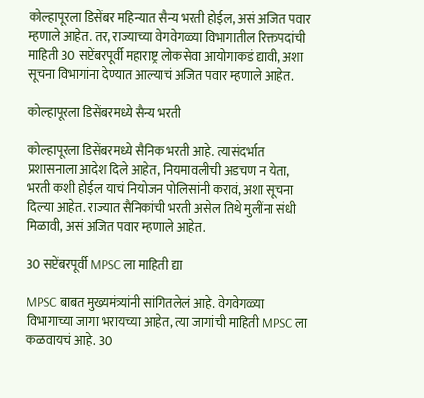कोल्हापूरला डिसेंबर महिन्यात सैन्य भरती होईल, असं अजित पवार म्हणाले आहेत. तर, राज्याच्या वेगवेगळ्या विभागातील रिक्तपदांची माहिती 30 सप्टेंबरपूर्वी महाराष्ट्र लोकसेवा आयोगाकडं द्यावी, अशा सूचना विभागांना देण्यात आल्याचं अजित पवार म्हणाले आहेत.

कोल्हापूरला डिसेंबरमध्ये सैन्य भरती

कोल्हापूरला डिसेंबरमध्ये सैनिक भरती आहे. त्यासंदर्भात प्रशासनाला आदेश दिले आहेत, नियमावलीची अडचण न येता, भरती कशी होईल याचं नियोजन पोलिसांनी करावं, अशा सूचना दिल्या आहेत. राज्यात सैनिकांची भरती असेल तिथे मुलींना संधी मिळावी, असं अजित पवार म्हणाले आहेत.

30 सप्टेंबरपूर्वी MPSC ला माहिती द्या

MPSC बाबत मुख्यमंत्र्यांनी सांगितलेलं आहे. वेगवेगळ्या विभागाच्या जागा भरायच्या आहेत, त्या जागांची माहिती MPSC ला कळवायचं आहे. 30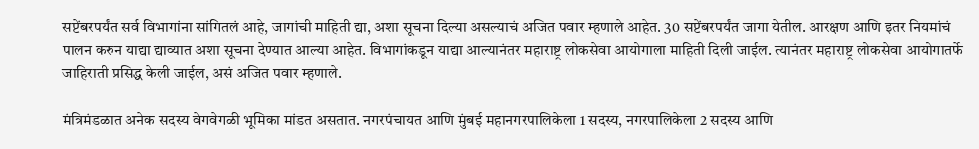सप्टेंबरपर्यंत सर्व विभागांना सांगितलं आहे, जागांची माहिती द्या, अशा सूचना दिल्या असल्याचं अजित पवार म्हणाले आहेत. 30 सप्टेंबरपर्यंत जागा येतील. आरक्षण आणि इतर नियमांचं पालन करुन याद्या द्याव्यात अशा सूचना देण्यात आल्या आहेत. विभागांकडून याद्या आल्यानंतर महाराष्ट्र लोकसेवा आयोगाला माहिती दिली जाईल. त्यानंतर महाराष्ट्र लोकसेवा आयोगातर्फे जाहिराती प्रसिद्ध केली जाईल, असं अजित पवार म्हणाले.

मंत्रिमंडळात अनेक सदस्य वेगवेगळी भूमिका मांडत असतात. नगरपंचायत आणि मुंबई महानगरपालिकेला 1 सदस्य, नगरपालिकेला 2 सदस्य आणि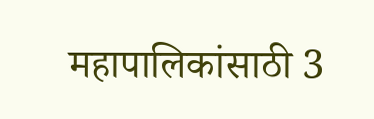महापालिकांसाठी 3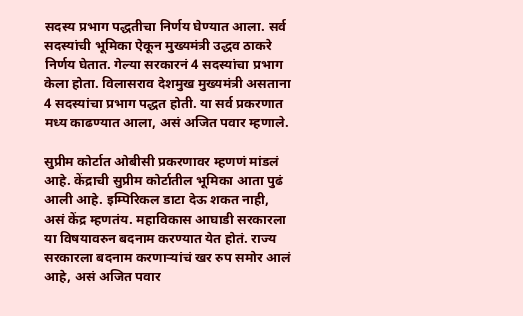सदस्य प्रभाग पद्धतीचा निर्णय घेण्यात आला. सर्व सदस्यांची भूमिका ऐकून मुख्यमंत्री उद्धव ठाकरे निर्णय घेतात. गेल्या सरकारनं 4 सदस्यांचा प्रभाग केला होता. विलासराव देशमुख मुख्यमंत्री असताना 4 सदस्यांचा प्रभाग पद्धत होती. या सर्व प्रकरणात मध्य काढण्यात आला, असं अजित पवार म्हणाले.

सुप्रीम कोर्टात ओबीसी प्रकरणावर म्हणणं मांडलं आहे. केंद्राची सुप्रीम कोर्टातील भूमिका आता पुढं आली आहे. इम्पिरिकल डाटा देऊ शकत नाही, असं केंद्र म्हणतंय. महाविकास आघाडी सरकारला या विषयावरुन बदनाम करण्यात येत होतं. राज्य सरकारला बदनाम करणाऱ्यांचं खर रुप समोर आलं आहे, असं अजित पवार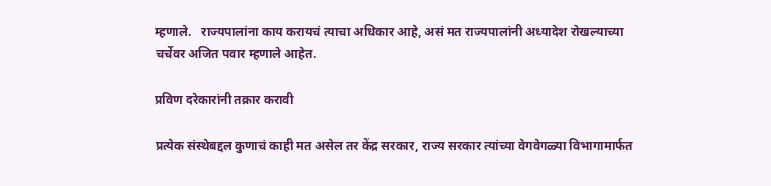म्हणाले.   राज्यपालांना काय करायचं त्याचा अधिकार आहे, असं मत राज्यपालांनी अध्यादेश रोखल्याच्या चर्चेवर अजित पवार म्हणाले आहेत.

प्रविण दरेकारांनी तक्रार करावी

प्रत्येक संस्थेबद्दल कुणाचं काही मत असेल तर केंद्र सरकार, राज्य सरकार त्यांच्या वेगवेगळ्या विभागामार्फत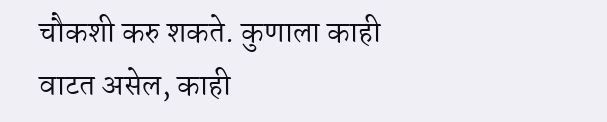चौकशी करु शकते. कुणाला काही वाटत असेल, काही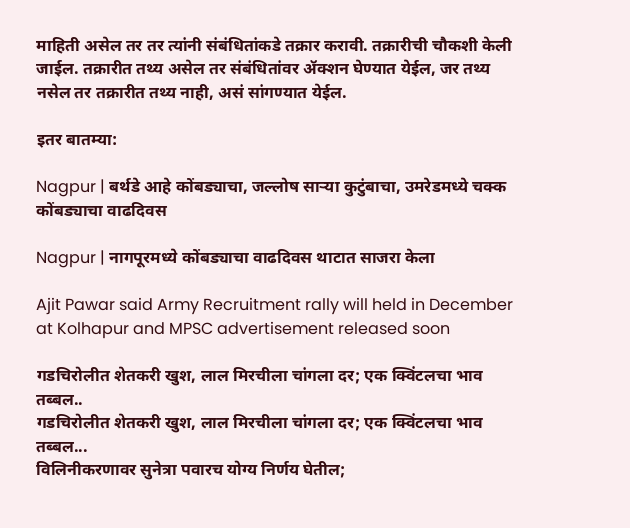माहिती असेल तर तर त्यांनी संबंधितांकडे तक्रार करावी. तक्रारीची चौकशी केली जाईल. तक्रारीत तथ्य असेल तर संबंधितांवर ॲक्शन घेण्यात येईल, जर तथ्य नसेल तर तक्रारीत तथ्य नाही, असं सांगण्यात येईल.

इतर बातम्या:

Nagpur | बर्थडे आहे कोंबड्याचा, जल्लोष साऱ्या कुटुंबाचा, उमरेडमध्ये चक्क कोंबड्याचा वाढदिवस

Nagpur | नागपूरमध्ये कोंबड्याचा वाढदिवस थाटात साजरा केला

Ajit Pawar said Army Recruitment rally will held in December at Kolhapur and MPSC advertisement released soon

गडचिरोलीत शेतकरी खुश, लाल मिरचीला चांगला दर; एक क्विंटलचा भाव तब्बल..
गडचिरोलीत शेतकरी खुश, लाल मिरचीला चांगला दर; एक क्विंटलचा भाव तब्बल...
विलिनीकरणावर सुनेत्रा पवारच योग्य निर्णय घेतील;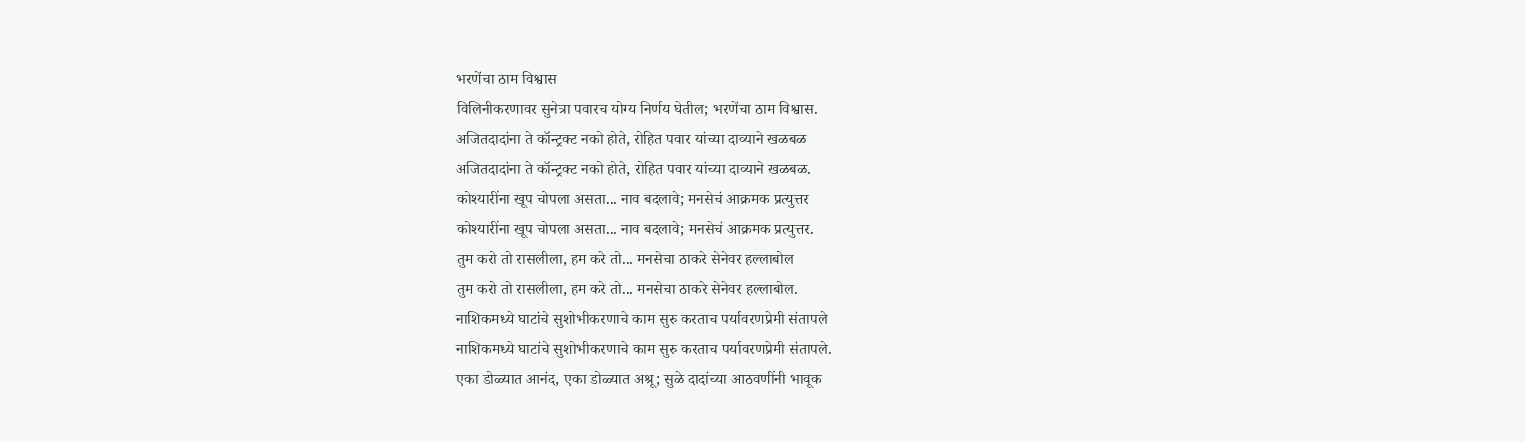भरणेंचा ठाम विश्वास
विलिनीकरणावर सुनेत्रा पवारच योग्य निर्णय घेतील; भरणेंचा ठाम विश्वास.
अजितदादांना ते कॉन्ट्रक्ट नको होते, रोहित पवार यांच्या दाव्याने खळबळ
अजितदादांना ते कॉन्ट्रक्ट नको होते, रोहित पवार यांच्या दाव्याने खळबळ.
कोश्यारींना खूप चोपला असता... नाव बदलावे; मनसेचं आक्रमक प्रत्युत्तर
कोश्यारींना खूप चोपला असता... नाव बदलावे; मनसेचं आक्रमक प्रत्युत्तर.
तुम करो तो रासलीला, हम करे तो... मनसेचा ठाकरे सेनेवर हल्लाबोल
तुम करो तो रासलीला, हम करे तो... मनसेचा ठाकरे सेनेवर हल्लाबोल.
नाशिकमध्ये घाटांचे सुशोभीकरणाचे काम सुरु करताच पर्यावरणप्रेमी संतापले
नाशिकमध्ये घाटांचे सुशोभीकरणाचे काम सुरु करताच पर्यावरणप्रेमी संतापले.
एका डोळ्यात आनंद, एका डोळ्यात अश्रू; सुळे दादांच्या आठवणींनी भावूक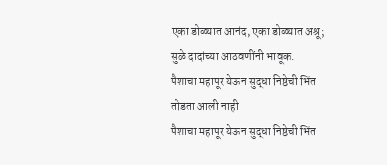एका डोळ्यात आनंद, एका डोळ्यात अश्रू; सुळे दादांच्या आठवणींनी भावूक.
पैशाचा महापूर येऊन सुद्धा निष्ठेची भिंत तोडता आली नाही
पैशाचा महापूर येऊन सुद्धा निष्ठेची भिंत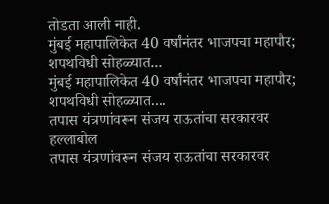तोडता आली नाही.
मुंबई महापालिकेत 40 वर्षांनंतर भाजपचा महापौर; शपथविधी सोहळ्यात...
मुंबई महापालिकेत 40 वर्षांनंतर भाजपचा महापौर; शपथविधी सोहळ्यात....
तपास यंत्रणांवरून संजय राऊतांचा सरकारवर हल्लाबोल
तपास यंत्रणांवरून संजय राऊतांचा सरकारवर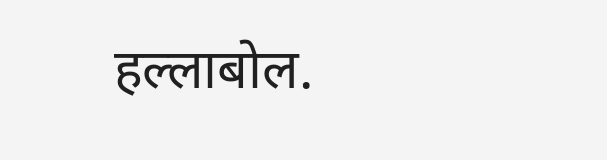हल्लाबोल.